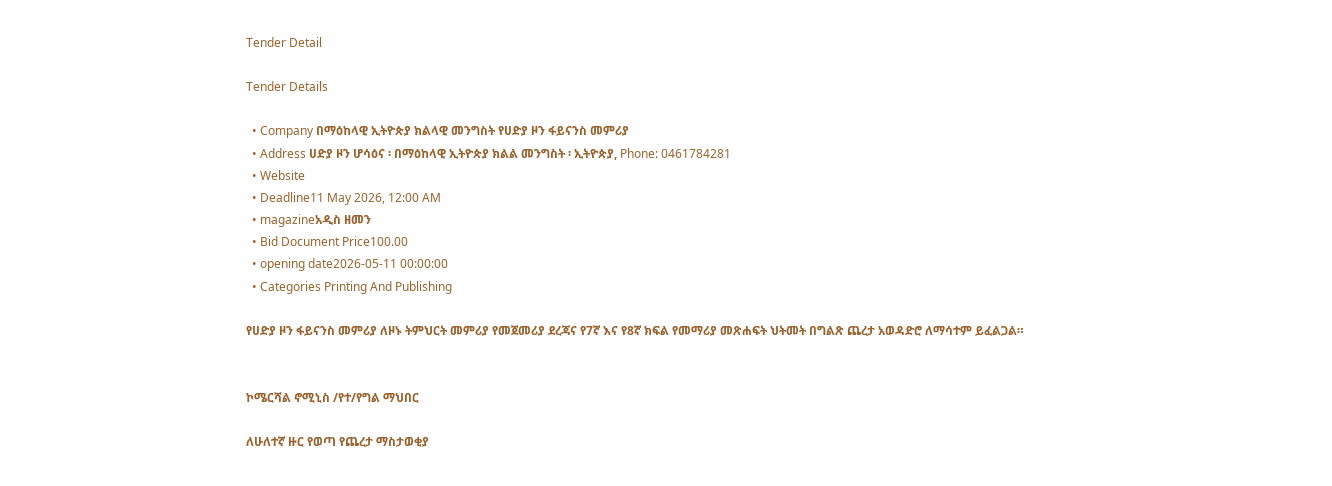Tender Detail

Tender Details

  • Company በማዕከላዊ ኢትዮጵያ ክልላዊ መንግስት የሀድያ ዞን ፋይናንስ መምሪያ
  • Address ሀድያ ዞን ሆሳዕና ፡ በማዕከላዊ ኢትዮጵያ ክልል መንግስት ፡ ኢትዮጵያ, Phone: 0461784281
  • Website
  • Deadline11 May 2026, 12:00 AM
  • magazineአዲስ ዘመን
  • Bid Document Price100.00
  • opening date2026-05-11 00:00:00
  • Categories Printing And Publishing

የሀድያ ዞን ፋይናንስ መምሪያ ለዞኑ ትምህርት መምሪያ የመጀመሪያ ደረጃና የ7ኛ እና የ8ኛ ክፍል የመማሪያ መጽሐፍት ህትመት በግልጽ ጨረታ አወዳድሮ ለማሳተም ይፈልጋል።


ኮሜርሻል ኖሚኒስ /የተ/የግል ማህበር

ለሁለተኛ ዙር የወጣ የጨረታ ማስታወቂያ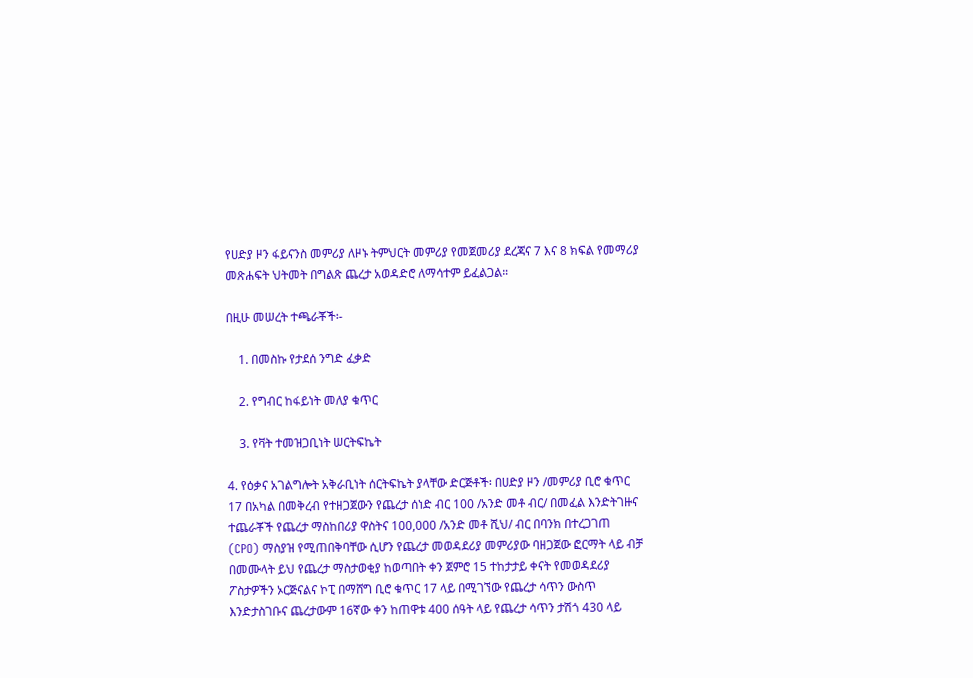የሀድያ ዞን ፋይናንስ መምሪያ ለዞኑ ትምህርት መምሪያ የመጀመሪያ ደረጃና 7 እና 8 ክፍል የመማሪያ መጽሐፍት ህትመት በግልጽ ጨረታ አወዳድሮ ለማሳተም ይፈልጋል።

በዚሁ መሠረት ተጫራቾች፡-

    1. በመስኩ የታደሰ ንግድ ፈቃድ

    2. የግብር ከፋይነት መለያ ቁጥር

    3. የቫት ተመዝጋቢነት ሠርትፍኬት

4. የዕቃና አገልግሎት አቅራቢነት ሰርትፍኬት ያላቸው ድርጅቶች፡ በሀድያ ዞን /መምሪያ ቢሮ ቁጥር 17 በአካል በመቅረብ የተዘጋጀውን የጨረታ ሰነድ ብር 100 /አንድ መቶ ብር/ በመፈል እንድትገዙና ተጨራቾች የጨረታ ማስከበሪያ ዋስትና 100,000 /አንድ መቶ ሺህ/ ብር በባንክ በተረጋገጠ (CPO) ማስያዝ የሚጠበቅባቸው ሲሆን የጨረታ መወዳደሪያ መምሪያው ባዘጋጀው ፎርማት ላይ ብቻ በመሙላት ይህ የጨረታ ማስታወቂያ ከወጣበት ቀን ጀምሮ 15 ተከታታይ ቀናት የመወዳደሪያ ፖስታዎችን ኦርጅናልና ኮፒ በማሸግ ቢሮ ቁጥር 17 ላይ በሚገኘው የጨረታ ሳጥን ውስጥ እንድታስገቡና ጨረታውም 16ኛው ቀን ከጠዋቱ 400 ሰዓት ላይ የጨረታ ሳጥን ታሽጎ 430 ላይ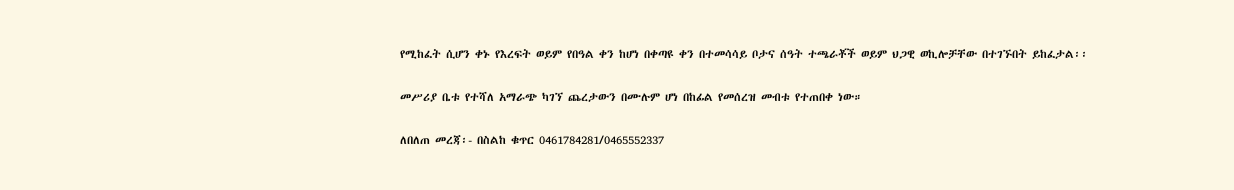የሚከፈት ሲሆን ቀኑ የእረፍት ወይም የበዓል ቀን ከሆነ በቀጣዩ ቀን በተመሳሳይ ቦታና ሰዓት ተጫራቾች ወይም ህጋዊ ወኪሎቻቸው በተገኙበት ይከፈታል፡፡

መሥሪያ ቤቱ የተሻለ አማራጭ ካገኘ ጨረታውን በሙሉም ሆነ በከፊል የመሰረዝ መብቱ የተጠበቀ ነው።

ለበለጠ መረጃ፡- በስልከ ቁጥር 0461784281/0465552337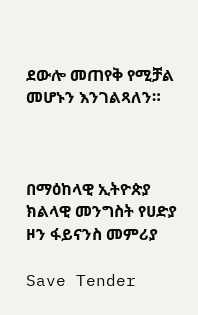ደውሎ መጠየቅ የሚቻል መሆኑን እንገልጻለን።



በማዕከላዊ ኢትዮጵያ ክልላዊ መንግስት የሀድያ ዞን ፋይናንስ መምሪያ

Save Tender